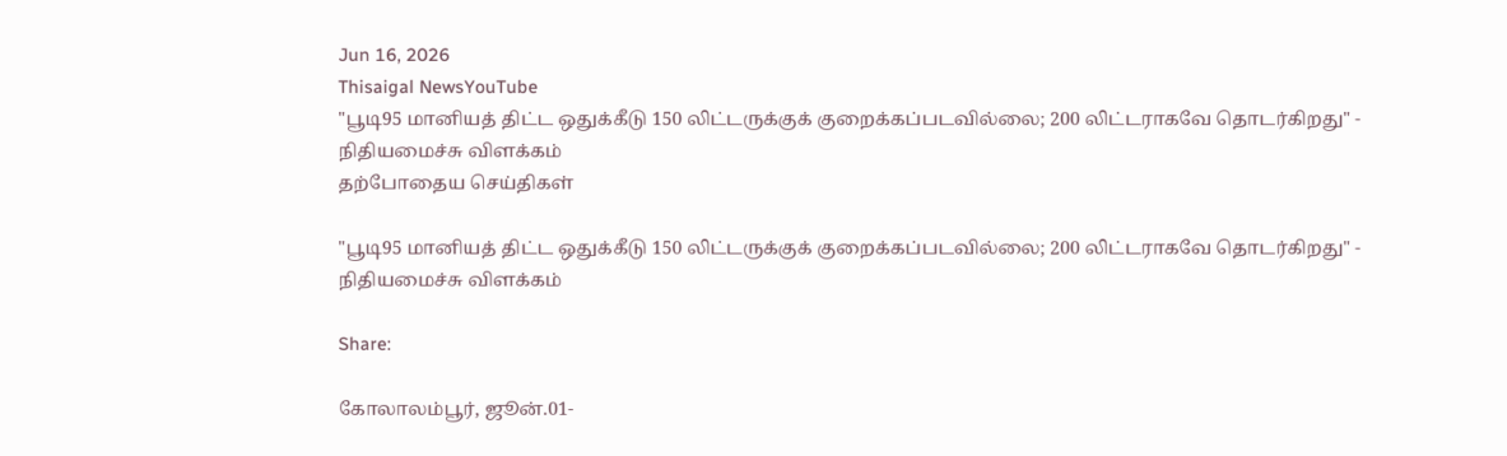Jun 16, 2026
Thisaigal NewsYouTube
"பூடி95 மானியத் திட்ட ஒதுக்கீடு 150 லிட்டருக்குக் குறைக்கப்படவில்லை; 200 லிட்டராகவே தொடர்கிறது" - நிதியமைச்சு விளக்கம்
தற்போதைய செய்திகள்

"பூடி95 மானியத் திட்ட ஒதுக்கீடு 150 லிட்டருக்குக் குறைக்கப்படவில்லை; 200 லிட்டராகவே தொடர்கிறது" - நிதியமைச்சு விளக்கம்

Share:

கோலாலம்பூர், ஜூன்.01-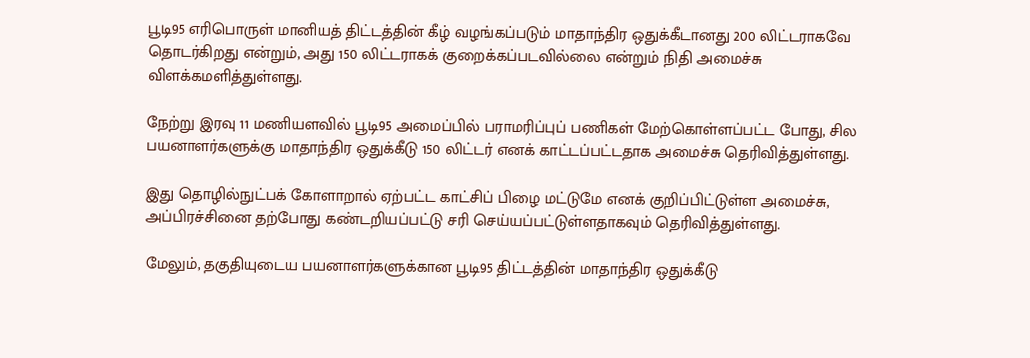பூடி95 எரிபொருள் மானியத் திட்டத்தின் கீழ் வழங்கப்படும் மாதாந்திர ஒதுக்கீடானது 200 லிட்டராகவே தொடர்கிறது என்றும், அது 150 லிட்டராகக் குறைக்கப்படவில்லை என்றும் நிதி அமைச்சு விளக்கமளித்துள்ளது.

நேற்று இரவு 11 மணியளவில் பூடி95 அமைப்பில் பராமரிப்புப் பணிகள் மேற்கொள்ளப்பட்ட போது, சில பயனாளர்களுக்கு மாதாந்திர ஒதுக்கீடு 150 லிட்டர் எனக் காட்டப்பட்டதாக அமைச்சு தெரிவித்துள்ளது.

இது தொழில்நுட்பக் கோளாறால் ஏற்பட்ட காட்சிப் பிழை மட்டுமே எனக் குறிப்பிட்டுள்ள அமைச்சு, அப்பிரச்சினை தற்போது கண்டறியப்பட்டு சரி செய்யப்பட்டுள்ளதாகவும் தெரிவித்துள்ளது.

மேலும், தகுதியுடைய பயனாளர்களுக்கான பூடி95 திட்டத்தின் மாதாந்திர ஒதுக்கீடு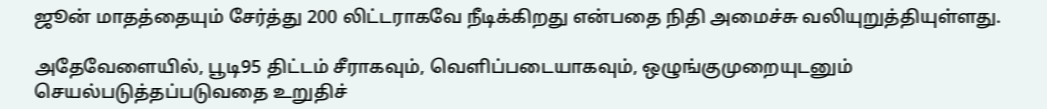ஜூன் மாதத்தையும் சேர்த்து 200 லிட்டராகவே நீடிக்கிறது என்பதை நிதி அமைச்சு வலியுறுத்தியுள்ளது.

அதேவேளையில், பூடி95 திட்டம் சீராகவும், வெளிப்படையாகவும், ஒழுங்குமுறையுடனும் செயல்படுத்தப்படுவதை உறுதிச்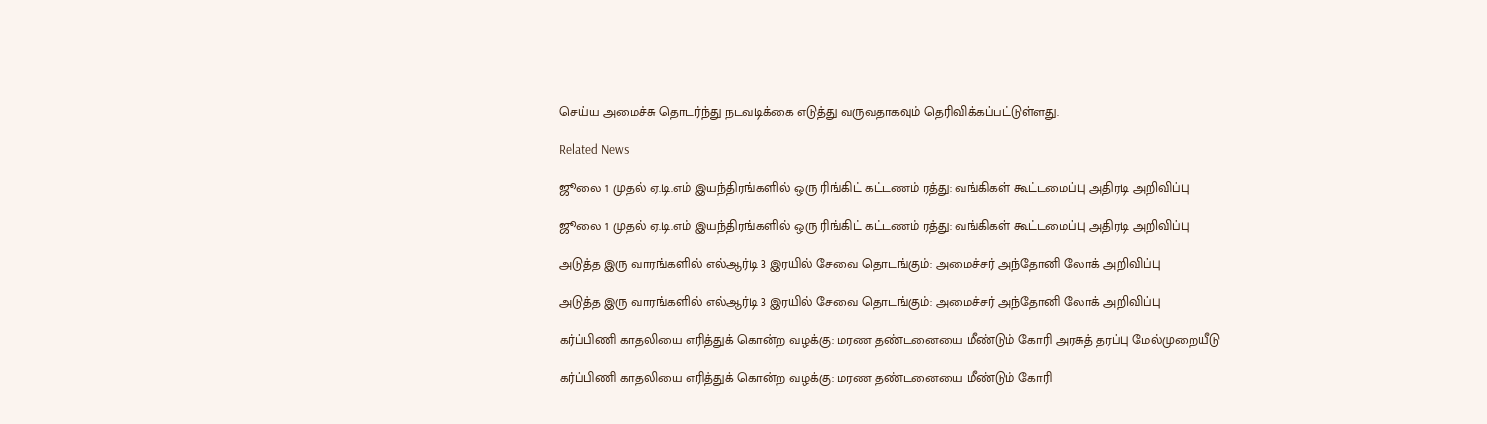செய்ய அமைச்சு தொடர்ந்து நடவடிக்கை எடுத்து வருவதாகவும் தெரிவிக்கப்பட்டுள்ளது.

Related News

ஜூலை 1 முதல் ஏ.டி.எம் இயந்திரங்களில் ஒரு ரிங்கிட் கட்டணம் ரத்து: வங்கிகள் கூட்டமைப்பு அதிரடி அறிவிப்பு

ஜூலை 1 முதல் ஏ.டி.எம் இயந்திரங்களில் ஒரு ரிங்கிட் கட்டணம் ரத்து: வங்கிகள் கூட்டமைப்பு அதிரடி அறிவிப்பு

அடுத்த இரு வாரங்களில் எல்ஆர்டி 3 இரயில் சேவை தொடங்கும்: அமைச்சர் அந்தோனி லோக் அறிவிப்பு

அடுத்த இரு வாரங்களில் எல்ஆர்டி 3 இரயில் சேவை தொடங்கும்: அமைச்சர் அந்தோனி லோக் அறிவிப்பு

கர்ப்பிணி காதலியை எரித்துக் கொன்ற வழக்கு: மரண தண்டனையை மீண்டும் கோரி அரசுத் தரப்பு மேல்முறையீடு

கர்ப்பிணி காதலியை எரித்துக் கொன்ற வழக்கு: மரண தண்டனையை மீண்டும் கோரி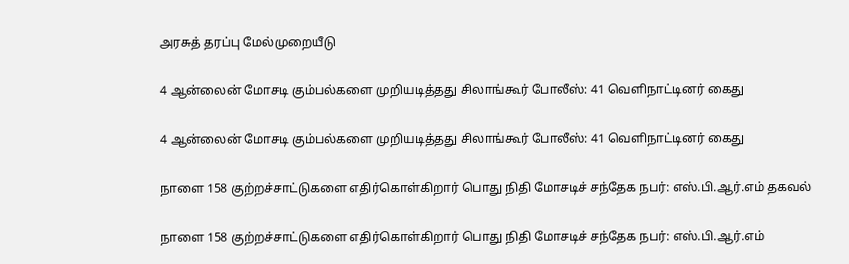அரசுத் தரப்பு மேல்முறையீடு

4 ஆன்லைன் மோசடி கும்பல்களை முறியடித்தது சிலாங்கூர் போலீஸ்: 41 வெளிநாட்டினர் கைது

4 ஆன்லைன் மோசடி கும்பல்களை முறியடித்தது சிலாங்கூர் போலீஸ்: 41 வெளிநாட்டினர் கைது

நாளை 158 குற்றச்சாட்டுகளை எதிர்கொள்கிறார் பொது நிதி மோசடிச் சந்தேக நபர்: எஸ்.பி.ஆர்.எம் தகவல்

நாளை 158 குற்றச்சாட்டுகளை எதிர்கொள்கிறார் பொது நிதி மோசடிச் சந்தேக நபர்: எஸ்.பி.ஆர்.எம்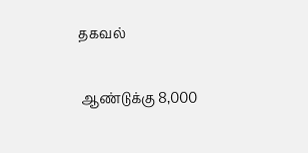தகவல்

 ஆண்டுக்கு 8,000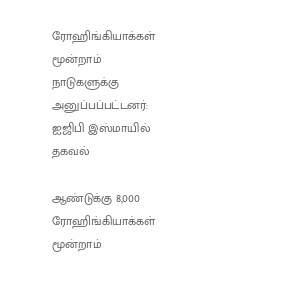ரோஹிங்கியாக்கள் மூன்றாம் நாடுகளுக்கு அனுப்பப்பட்டனர்: ஐஜிபி இஸ்மாயில் தகவல்

ஆண்டுக்கு 8,000 ரோஹிங்கியாக்கள் மூன்றாம்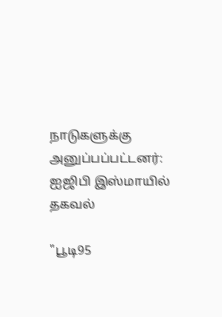நாடுகளுக்கு அனுப்பப்பட்டனர்: ஐஜிபி இஸ்மாயில் தகவல்

"பூடி95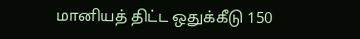மானியத் திட்ட ஒதுக்கீடு 150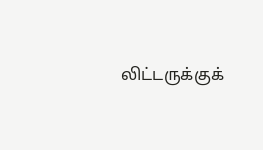லிட்டருக்குக்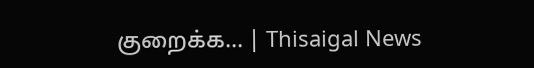குறைக்க... | Thisaigal News